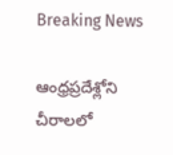Breaking News

ఆంధ్రప్రదేశ్లోని చీరాలలో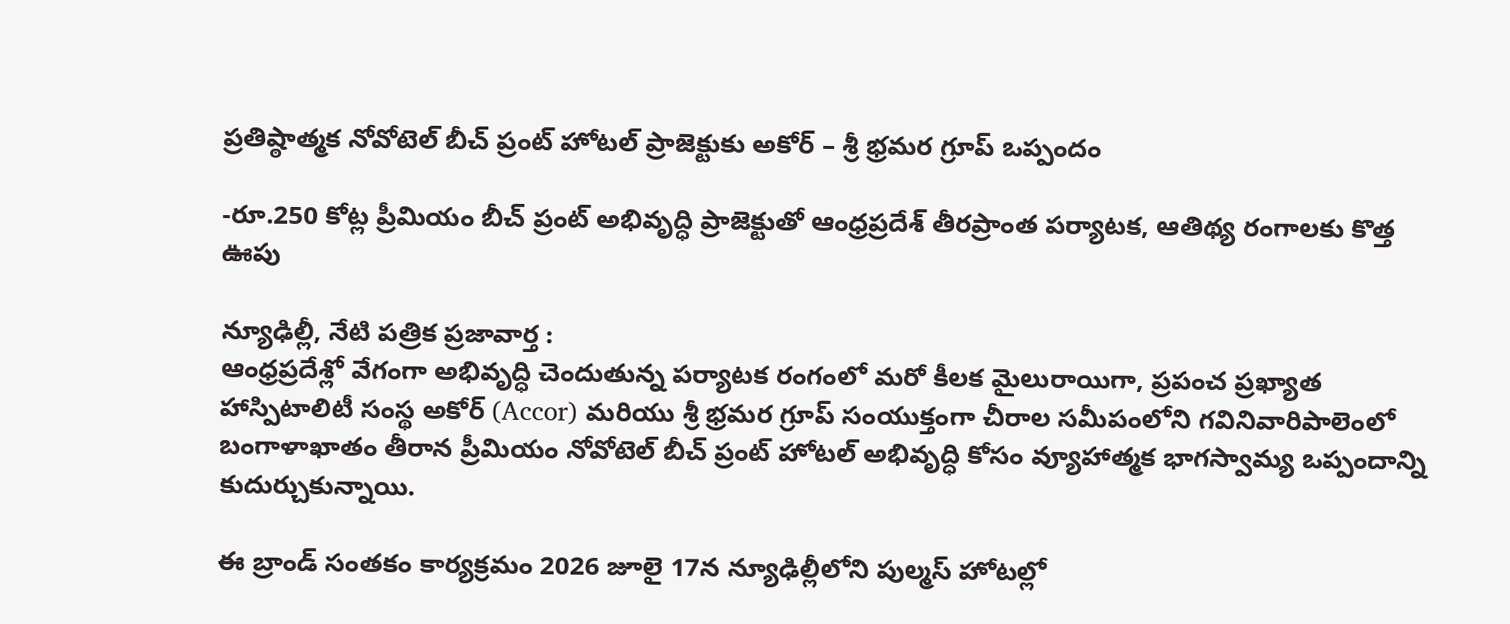ప్రతిష్ఠాత్మక నోవోటెల్ బీచ్ ప్రంట్ హోటల్ ప్రాజెక్టుకు అకోర్ – శ్రీ భ్రమర గ్రూప్ ఒప్పందం

-రూ.250 కోట్ల ప్రీమియం బీచ్ ప్రంట్ అభివృద్ధి ప్రాజెక్టుతో ఆంధ్రప్రదేశ్ తీరప్రాంత పర్యాటక, ఆతిథ్య రంగాలకు కొత్త ఊపు

న్యూఢిల్లీ, నేటి పత్రిక ప్రజావార్త :
ఆంధ్రప్రదేశ్లో వేగంగా అభివృద్ధి చెందుతున్న పర్యాటక రంగంలో మరో కీలక మైలురాయిగా, ప్రపంచ ప్రఖ్యాత హాస్పిటాలిటీ సంస్థ అకోర్ (Accor) మరియు శ్రీ భ్రమర గ్రూప్ సంయుక్తంగా చీరాల సమీపంలోని గవినివారిపాలెంలో బంగాళాఖాతం తీరాన ప్రీమియం నోవోటెల్ బీచ్ ప్రంట్ హోటల్ అభివృద్ధి కోసం వ్యూహాత్మక భాగస్వామ్య ఒప్పందాన్ని కుదుర్చుకున్నాయి.

ఈ బ్రాండ్ సంతకం కార్యక్రమం 2026 జూలై 17న న్యూఢిల్లీలోని పుల్మస్ హోటల్లో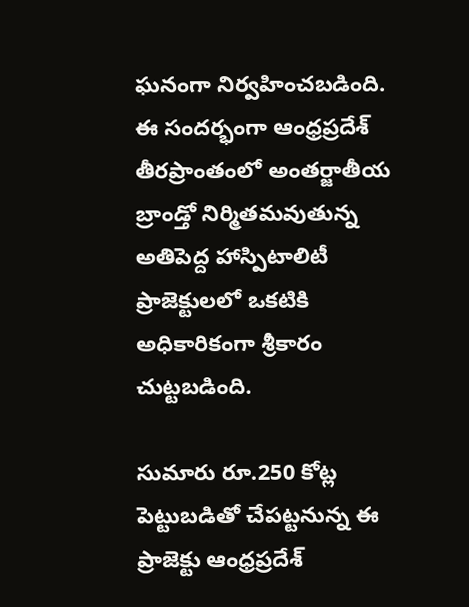ఘనంగా నిర్వహించబడింది. ఈ సందర్భంగా ఆంధ్రప్రదేశ్ తీరప్రాంతంలో అంతర్జాతీయ బ్రాండ్తో నిర్మితమవుతున్న అతిపెద్ద హాస్పిటాలిటీ ప్రాజెక్టులలో ఒకటికి అధికారికంగా శ్రీకారం చుట్టబడింది.

సుమారు రూ.250 కోట్ల పెట్టుబడితో చేపట్టనున్న ఈ ప్రాజెక్టు ఆంధ్రప్రదేశ్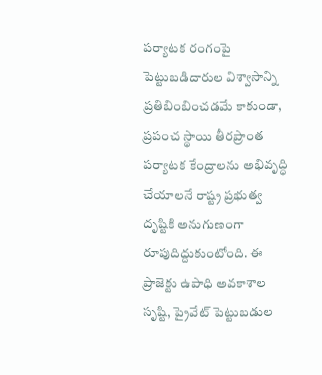పర్యాటక రంగంపై పెట్టుబడిదారుల విశ్వాసాన్ని ప్రతిబింబించడమే కాకుండా, ప్రపంచ స్థాయి తీరప్రాంత పర్యాటక కేంద్రాలను అభివృద్ధి చేయాలనే రాష్ట్ర ప్రభుత్వ దృష్టికి అనుగుణంగా రూపుదిద్దుకుంటోంది. ఈ ప్రాజెక్టు ఉపాధి అవకాశాల సృష్టి, ప్రైవేట్ పెట్టుబడుల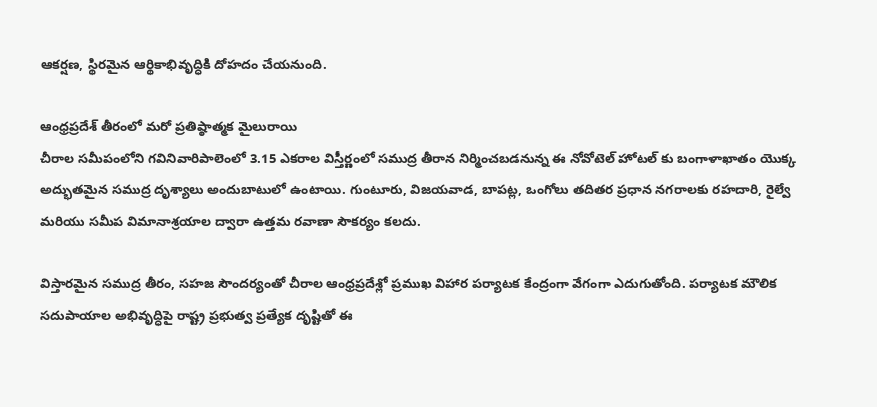ఆకర్షణ, స్థిరమైన ఆర్థికాభివృద్ధికి దోహదం చేయనుంది.

ఆంధ్రప్రదేశ్ తీరంలో మరో ప్రతిష్ఠాత్మక మైలురాయి
చీరాల సమీపంలోని గవినివారిపాలెంలో 3.15 ఎకరాల విస్తీర్ణంలో సముద్ర తీరాన నిర్మించబడనున్న ఈ నోవోటెల్ హోటల్ కు బంగాళాఖాతం యొక్క అద్భుతమైన సముద్ర దృశ్యాలు అందుబాటులో ఉంటాయి. గుంటూరు, విజయవాడ, బాపట్ల, ఒంగోలు తదితర ప్రధాన నగరాలకు రహదారి, రైల్వే మరియు సమీప విమానాశ్రయాల ద్వారా ఉత్తమ రవాణా సౌకర్యం కలదు.

విస్తారమైన సముద్ర తీరం, సహజ సౌందర్యంతో చీరాల ఆంధ్రప్రదేశ్లో ప్రముఖ విహార పర్యాటక కేంద్రంగా వేగంగా ఎదుగుతోంది. పర్యాటక మౌలిక సదుపాయాల అభివృద్ధిపై రాష్ట్ర ప్రభుత్వ ప్రత్యేక దృష్టితో ఈ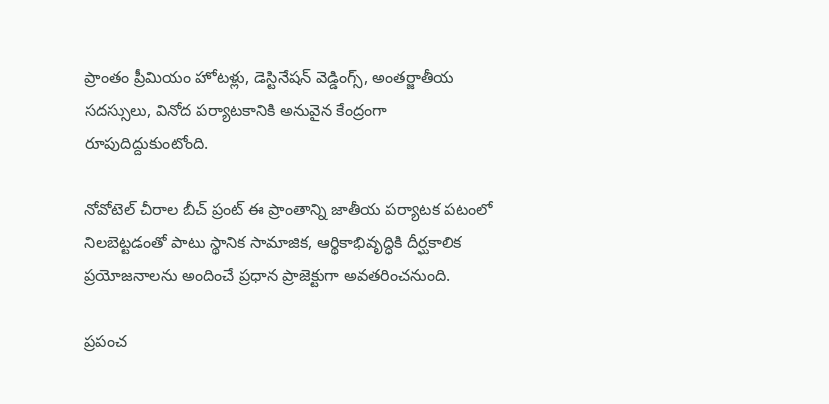ప్రాంతం ప్రీమియం హోటళ్లు, డెస్టినేషన్ వెడ్డింగ్స్, అంతర్జాతీయ సదస్సులు, వినోద పర్యాటకానికి అనువైన కేంద్రంగా రూపుదిద్దుకుంటోంది.

నోవోటెల్ చీరాల బీచ్ ప్రంట్ ఈ ప్రాంతాన్ని జాతీయ పర్యాటక పటంలో నిలబెట్టడంతో పాటు స్థానిక సామాజిక, ఆర్థికాభివృద్ధికి దీర్ఘకాలిక ప్రయోజనాలను అందించే ప్రధాన ప్రాజెక్టుగా అవతరించనుంది.

ప్రపంచ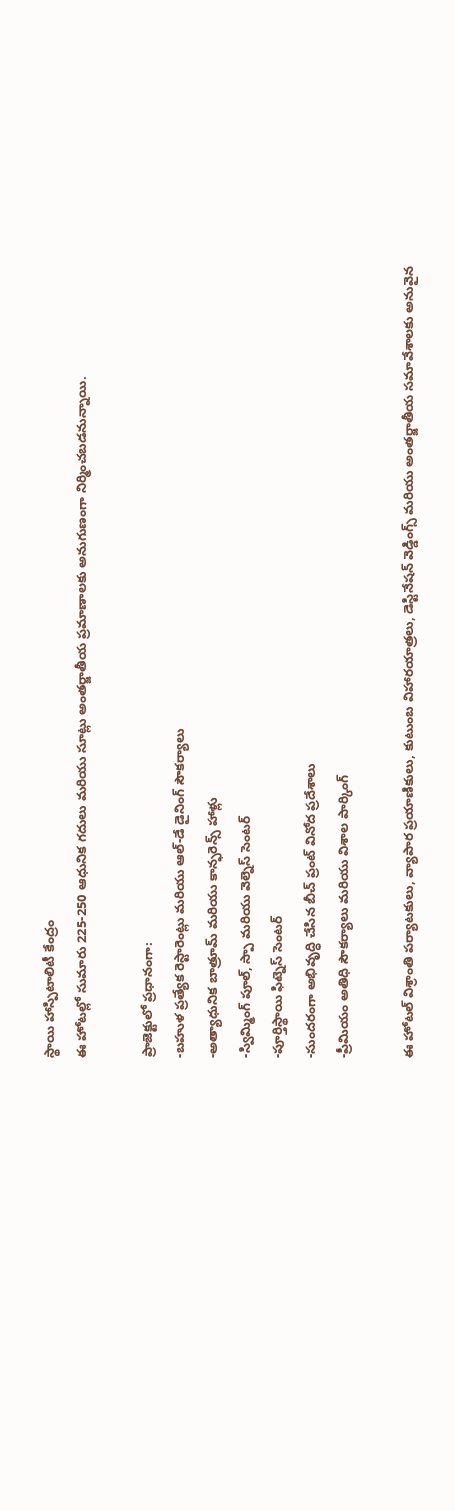స్థాయి హాస్పిటాలిటీ కేంద్రం
ఈ హోటల్లో సుమారు 225-250 ఆధునిక గదులు మరియు సూట్లు అంతర్జాతీయ ప్రమాణాలకు అనుగుణంగా నిర్మించబడనున్నాయి.

ప్రాజెక్టులో ప్రధానంగా:
-బహుళ ప్రత్యేక రెస్టారెంట్లు మరియు ఆల్-డే డైనింగ్ సౌకర్యాలు
-అత్యాధునిక బాత్రూమ్ మరియు కాన్ఫరెన్స్ హాళ్లు
-స్విమ్మింగ్ పూల్, స్పా మరియు వెల్నెస్ సెంటర్
-పూర్తిస్థాయి ఫిట్నెస్ సెంటర్
-సుందరంగా అభివృద్ధి చేసిన బీచ్ ప్రంట్ వినోద ప్రదేశాలు
-ప్రీమియం అతిధి సౌకర్యాలు మరియు విశాల పార్కింగ్

ఈ హోటల్ విశ్రాంతి పర్యాటకులు, వ్యాపార ప్రయాణికులు, కుటుంబ విహారయాత్రలు, డెస్టినేషన్ వెడ్డింగ్స్ మరియు అంతర్జాతీయ సమావేశాలకు అనువైన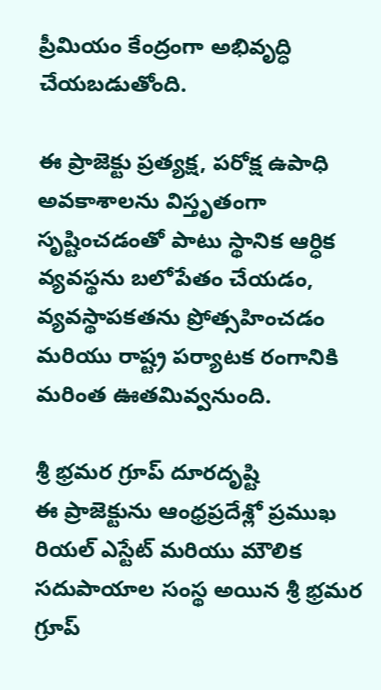ప్రీమియం కేంద్రంగా అభివృద్ధి చేయబడుతోంది.

ఈ ప్రాజెక్టు ప్రత్యక్ష, పరోక్ష ఉపాధి అవకాశాలను విస్తృతంగా సృష్టించడంతో పాటు స్థానిక ఆర్ధిక వ్యవస్థను బలోపేతం చేయడం, వ్యవస్థాపకతను ప్రోత్సహించడం మరియు రాష్ట్ర పర్యాటక రంగానికి మరింత ఊతమివ్వనుంది.

శ్రీ భ్రమర గ్రూప్ దూరదృష్టి
ఈ ప్రాజెక్టును ఆంధ్రప్రదేశ్లో ప్రముఖ రియల్ ఎస్టేట్ మరియు మౌలిక సదుపాయాల సంస్థ అయిన శ్రీ భ్రమర గ్రూప్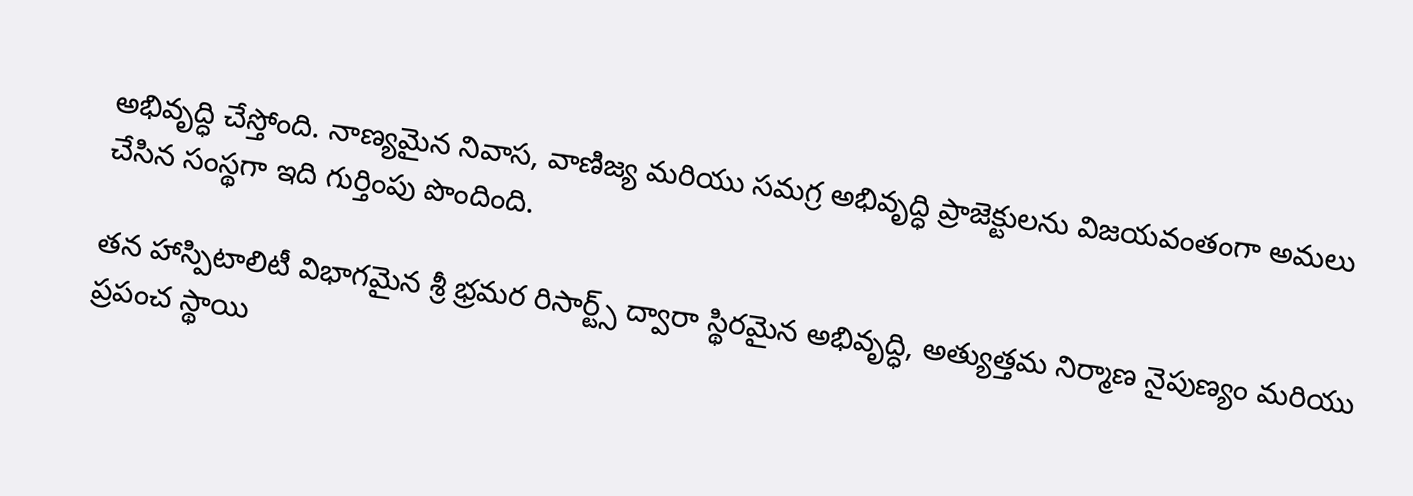అభివృద్ధి చేస్తోంది. నాణ్యమైన నివాస, వాణిజ్య మరియు సమగ్ర అభివృద్ధి ప్రాజెక్టులను విజయవంతంగా అమలు చేసిన సంస్థగా ఇది గుర్తింపు పొందింది.

తన హాస్పిటాలిటీ విభాగమైన శ్రీ భ్రమర రిసార్ట్స్ ద్వారా స్థిరమైన అభివృద్ధి, అత్యుత్తమ నిర్మాణ నైపుణ్యం మరియు ప్రపంచ స్థాయి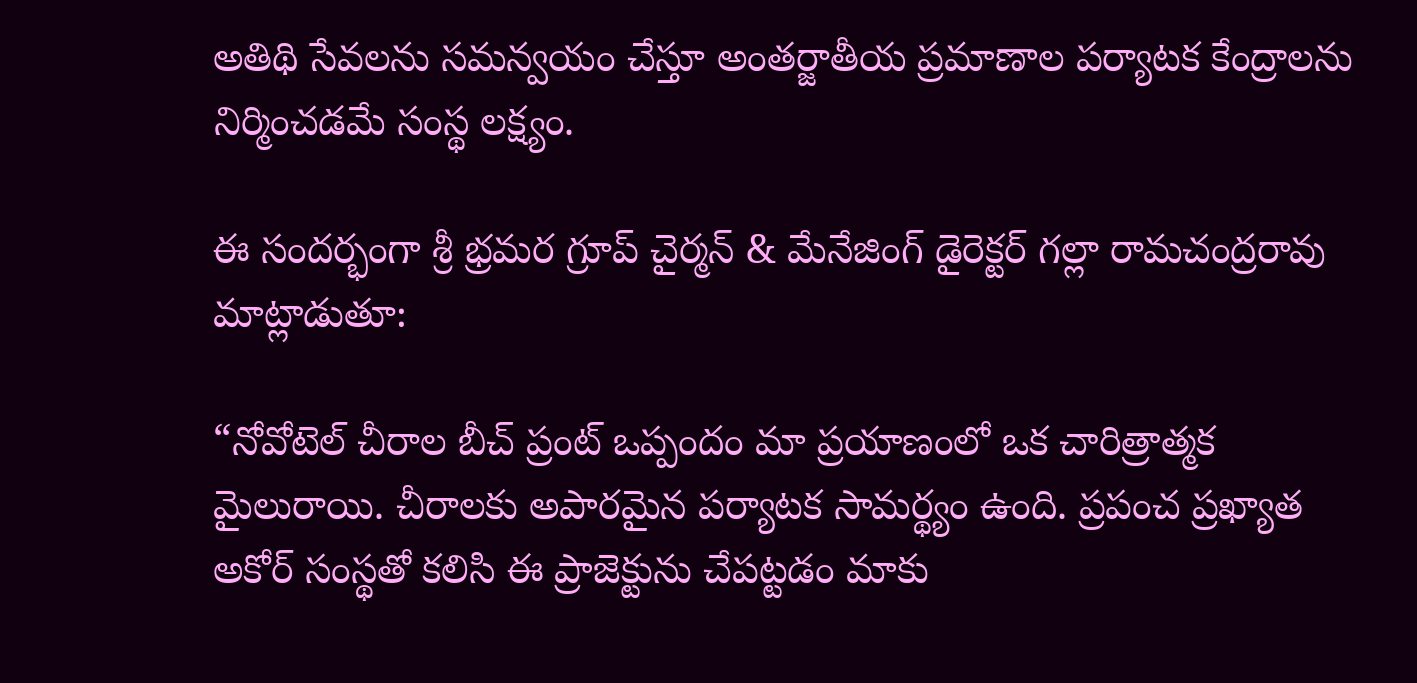అతిథి సేవలను సమన్వయం చేస్తూ అంతర్జాతీయ ప్రమాణాల పర్యాటక కేంద్రాలను నిర్మించడమే సంస్థ లక్ష్యం.

ఈ సందర్భంగా శ్రీ భ్రమర గ్రూప్ చైర్మన్ & మేనేజింగ్ డైరెక్టర్ గల్లా రామచంద్రరావు మాట్లాడుతూ:

“నోవోటెల్ చీరాల బీచ్ ప్రంట్ ఒప్పందం మా ప్రయాణంలో ఒక చారిత్రాత్మక మైలురాయి. చీరాలకు అపారమైన పర్యాటక సామర్థ్యం ఉంది. ప్రపంచ ప్రఖ్యాత అకోర్ సంస్థతో కలిసి ఈ ప్రాజెక్టును చేపట్టడం మాకు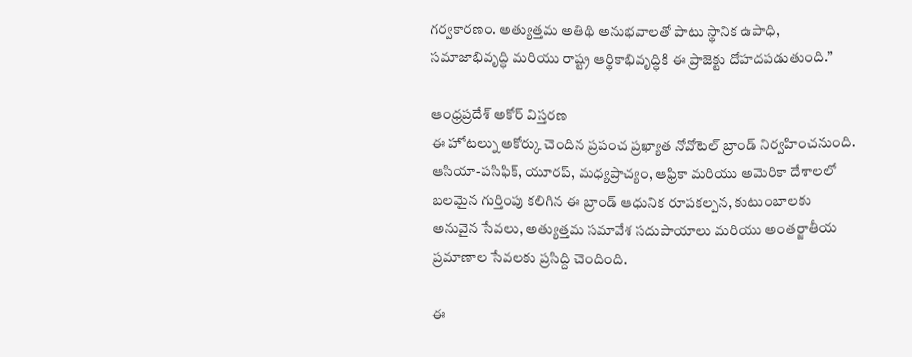గర్వకారణం. అత్యుత్తమ అతిథి అనుభవాలతో పాటు స్థానిక ఉపాధి, సమాజాభివృద్ధి మరియు రాష్ట్ర ఆర్థికాభివృద్ధికి ఈ ప్రాజెక్టు దోహదపడుతుంది.”

ఆంధ్రప్రదేశ్ అకోర్ విస్తరణ
ఈ హోటల్ను అకోర్కు చెందిన ప్రపంచ ప్రఖ్యాత నోవోటెల్ బ్రాండ్ నిర్వహించనుంది. ఆసియా-పసిఫిక్, యూరప్, మధ్యప్రాచ్యం, ఆఫ్రికా మరియు అమెరికా దేశాలలో బలమైన గుర్తింపు కలిగిన ఈ బ్రాండ్ ఆధునిక రూపకల్పన, కుటుంబాలకు అనువైన సేవలు, అత్యుత్తమ సమావేశ సదుపాయాలు మరియు అంతర్జాతీయ ప్రమాణాల సేవలకు ప్రసిద్ది చెందింది.

ఈ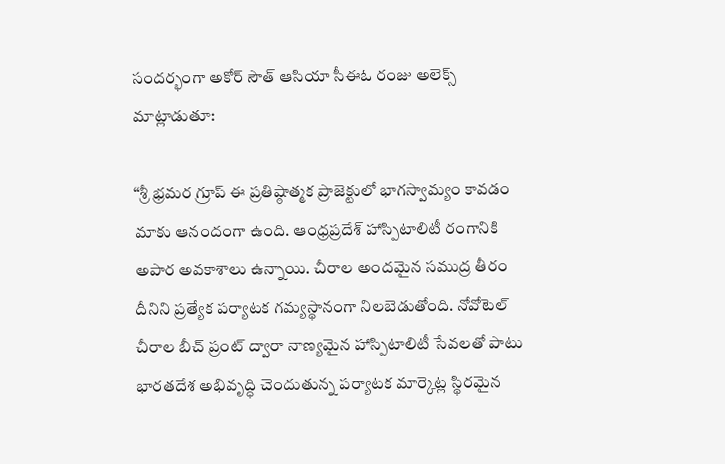సందర్భంగా అకోర్ సౌత్ ఆసియా సీఈఓ రంజు అలెక్స్ మాట్లాడుతూ:

“శ్రీ భ్రమర గ్రూప్ ఈ ప్రతిష్ఠాత్మక ప్రాజెక్టులో భాగస్వామ్యం కావడం మాకు ఆనందంగా ఉంది. ఆంధ్రప్రదేశ్ హాస్పిటాలిటీ రంగానికి అపార అవకాశాలు ఉన్నాయి. చీరాల అందమైన సముద్ర తీరం దీనిని ప్రత్యేక పర్యాటక గమ్యస్థానంగా నిలబెడుతోంది. నోవోటెల్ చీరాల బీచ్ ప్రంట్ ద్వారా నాణ్యమైన హాస్పిటాలిటీ సేవలతో పాటు భారతదేశ అభివృద్ధి చెందుతున్న పర్యాటక మార్కెట్ల స్థిరమైన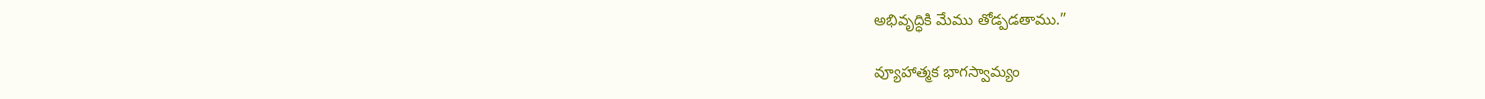అభివృద్ధికి మేము తోడ్పడతాము.”

వ్యూహాత్మక భాగస్వామ్యం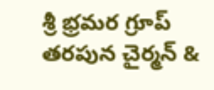శ్రీ భ్రమర గ్రూప్ తరపున చైర్మన్ &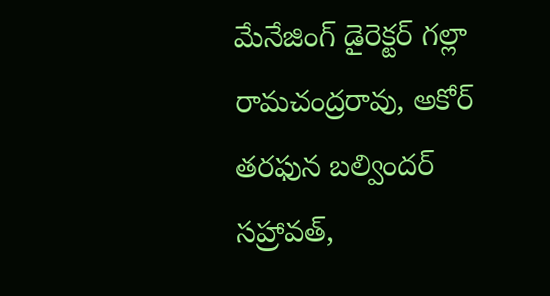మేనేజింగ్ డైరెక్టర్ గల్లా రామచంద్రరావు, అకోర్ తరఫున బల్విందర్ సహ్రావత్,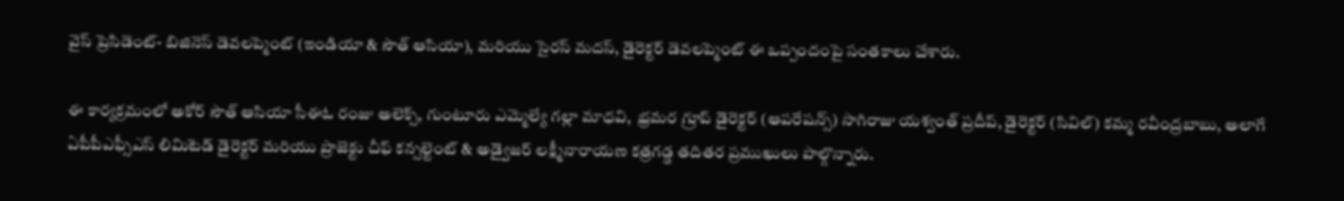వైస్ ప్రెసిడెంట్- బిజినెస్ డెవలప్మెంట్ (ఇండియా & సౌత్ ఆసియా), మరియు సైరస్ మదస్, డైరెక్టర్ డెవలప్మెంట్ ఈ ఒప్పందంపై సంతకాలు చేశారు.

ఈ కార్యక్రమంలో అకోర్ సౌత్ ఆసియా సీఈఓ రంజు అలెక్స్, గుంటూరు ఎమ్మెల్యే గల్లా మాధవి,  భ్రమర గ్రూప్ డైరెక్టర్ (ఆపరేషన్స్) సాగిరాజు యశ్వంత్ ప్రదీప్, డైరెక్టర్ (సివిల్) కమ్మ రవీంద్రబాబు, అలాగే ఏపీపీఎఫ్సీఎస్ లిమిటెడ్ డైరెక్టర్ మరియు ప్రాజెక్టు చీఫ్ కన్సల్టెంట్ & అడ్వైజర్ లక్ష్మీనారాయణ కత్రగడ్డ తదితర ప్రముఖులు పాల్గొన్నారు.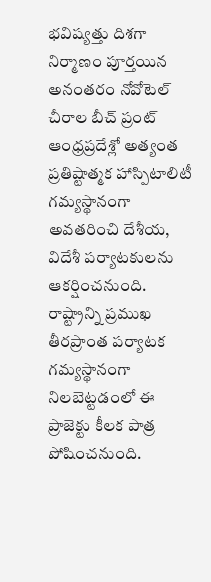భవిష్యత్తు దిశగా
నిర్మాణం పూర్తయిన అనంతరం నోవోటెల్ చీరాల బీచ్ ప్రంట్ ఆంధ్రప్రదేశ్లో అత్యంత ప్రతిష్టాత్మక హాస్పిటాలిటీ గమ్యస్థానంగా అవతరించి దేశీయ, విదేశీ పర్యాటకులను ఆకర్షించనుంది. రాష్ట్రాన్ని ప్రముఖ తీరప్రాంత పర్యాటక గమ్యస్థానంగా నిలబెట్టడంలో ఈ ప్రాజెక్టు కీలక పాత్ర పోషించనుంది.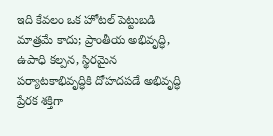ఇది కేవలం ఒక హోటల్ పెట్టుబడి మాత్రమే కాదు; ప్రాంతీయ అభివృద్ధి, ఉపాధి కల్పన, స్థిరమైన పర్యాటకాభివృద్ధికి దోహదపడే అభివృద్ధి ప్రేరక శక్తిగా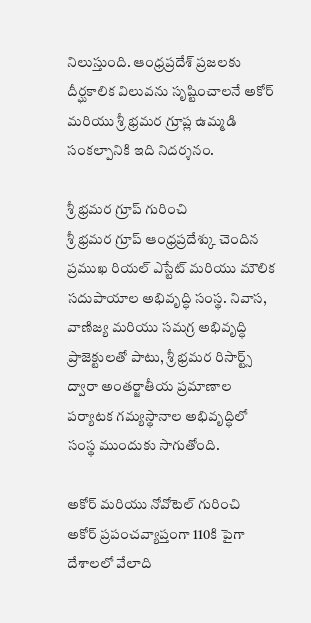నిలుస్తుంది. ఆంధ్రప్రదేశ్ ప్రజలకు దీర్ఘకాలిక విలువను సృష్టించాలనే అకోర్ మరియు శ్రీ భ్రమర గ్రూప్ల ఉమ్మడి సంకల్పానికి ఇది నిదర్శనం.

శ్రీ భ్రమర గ్రూప్ గురించి
శ్రీ భ్రమర గ్రూప్ ఆంధ్రప్రదేశ్కు చెందిన ప్రముఖ రియల్ ఎస్టేట్ మరియు మౌలిక సదుపాయాల అభివృద్ధి సంస్థ. నివాస, వాణిజ్య మరియు సమగ్ర అభివృద్ధి ప్రాజెక్టులతో పాటు, శ్రీ భ్రమర రిసార్ట్స్ ద్వారా అంతర్జాతీయ ప్రమాణాల పర్యాటక గమ్యస్థానాల అభివృద్ధిలో సంస్థ ముందుకు సాగుతోంది.

అకోర్ మరియు నోవోటెల్ గురించి
అకోర్ ప్రపంచవ్యాప్తంగా 110కి పైగా దేశాలలో వేలాది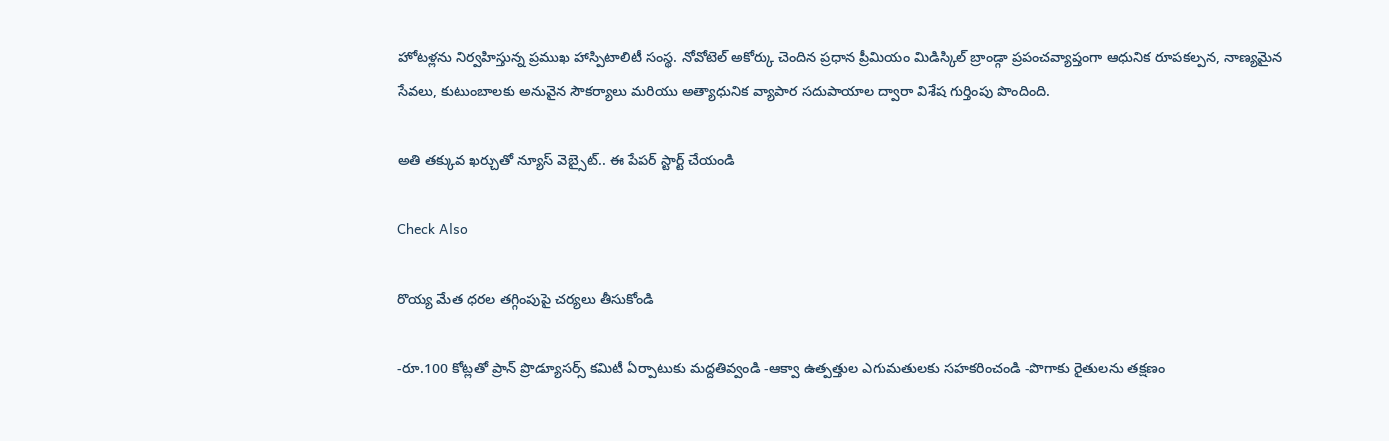హోటళ్లను నిర్వహిస్తున్న ప్రముఖ హాస్పిటాలిటీ సంస్థ. నోవోటెల్ అకోర్కు చెందిన ప్రధాన ప్రీమియం మిడిస్కిల్ బ్రాండ్గా ప్రపంచవ్యాప్తంగా ఆధునిక రూపకల్పన, నాణ్యమైన సేవలు, కుటుంబాలకు అనువైన సౌకర్యాలు మరియు అత్యాధునిక వ్యాపార సదుపాయాల ద్వారా విశేష గుర్తింపు పొందింది.

అతి తక్కువ ఖర్చుతో న్యూస్ వెబ్సైట్.. ఈ పేపర్ స్టార్ట్ చేయండి

Check Also

రొయ్య మేత ధరల తగ్గింపుపై చర్యలు తీసుకోండి

-రూ.100 కోట్లతో ప్రాన్ ప్రొడ్యూసర్స్ కమిటీ ఏర్పాటుకు మద్దతివ్వండి -ఆక్వా ఉత్పత్తుల ఎగుమతులకు సహకరించండి -పొగాకు రైతులను తక్షణం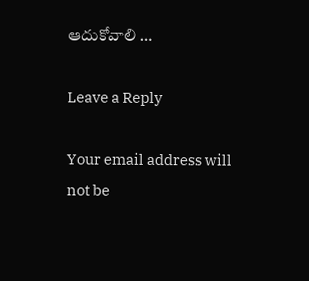ఆదుకోవాలి …

Leave a Reply

Your email address will not be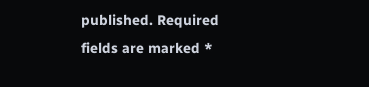published. Required fields are marked *